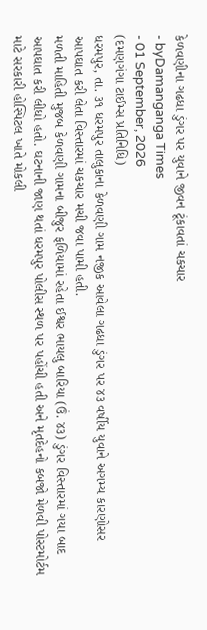કેળવણીના ગઢધા ડુંગર પર યુવાને જીવન ટૂંકાવતાં ચકચાર
- byDamanganga Times
- 01 September, 2026
(દમણગંગા ટાઈમ્સ પ્રતિનિધિ)
ધરમપુર, તા. ૩૧ ધરમપુર તાલુકાના કેળવણી ગામ નજીક આવેલા ગઢધા ડુંગર પર ૪૩ વર્ષીય યુવાને અગમ્ય કારણોસર આપઘાત કરી લેતા વિસ્તારમાં ચકચાર મચી જવા પામી હતી.
મળતી માહિતી મુજબ કેળવણી ગામના બીજુર ફળિયામાં રહેતા ઈશ્વર ભાયલુ બારિયા (ઉં. ૪૩) ડુંગર વિસ્તારમાં ગયા બાદ આપઘાત કરી લીધો હતો. ઘટનાની જાણ થતાં ધરમપુર પોલીસ સ્થળ પર પહોંચી હતી અને મૃતદેહનો કબજો મેળવી પોસ્ટમોર્ટમ માટે સરકારી હોસ્પિટલ ખાતે મોકલી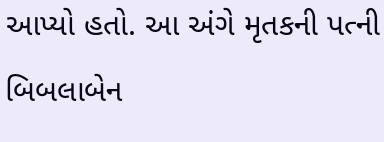આપ્યો હતો. આ અંગે મૃતકની પત્ની બિબલાબેન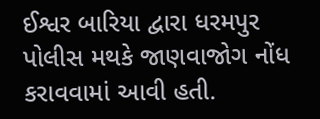ઈશ્વર બારિયા દ્વારા ધરમપુર પોલીસ મથકે જાણવાજોગ નોંધ કરાવવામાં આવી હતી.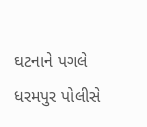ઘટનાને પગલે ધરમપુર પોલીસે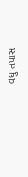વધુ તપાસ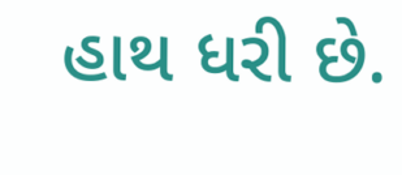હાથ ધરી છે.